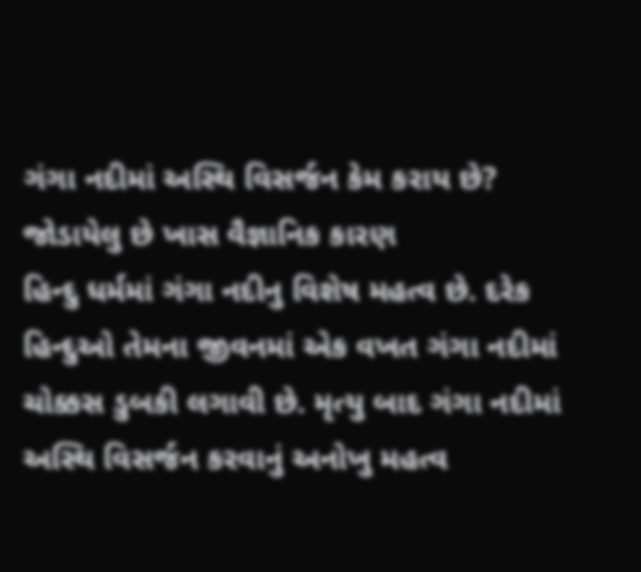ગંગા નદીમાં અસ્થિ વિસર્જન કેમ કરાય છે? જોડાયેલુ છે ખાસ વૈજ્ઞાનિક કારણ
હિન્દુ ધર્મમાં ગંગા નદીનુ વિશેષ મહત્વ છે. દરેક હિન્દુઓ તેમના જીવનમાં એક વખત ગંગા નદીમાં ચોક્કસ ડુબકી લગાવી છે. મૃત્યુ બાદ ગંગા નદીમાં અસ્થિ વિસર્જન કરવાનું અનોખુ મહત્વ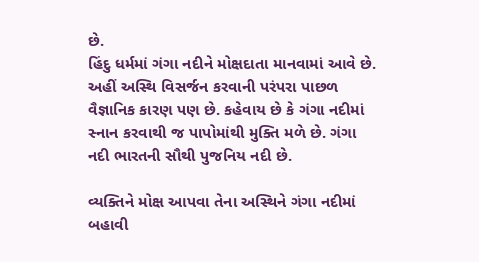છે.
હિંદુ ધર્મમાં ગંગા નદીને મોક્ષદાતા માનવામાં આવે છે. અહીં અસ્થિ વિસર્જન કરવાની પરંપરા પાછળ વૈજ્ઞાનિક કારણ પણ છે. કહેવાય છે કે ગંગા નદીમાં સ્નાન કરવાથી જ પાપોમાંથી મુક્તિ મળે છે. ગંગા નદી ભારતની સૌથી પુજનિય નદી છે.

વ્યક્તિને મોક્ષ આપવા તેના અસ્થિને ગંગા નદીમાં બહાવી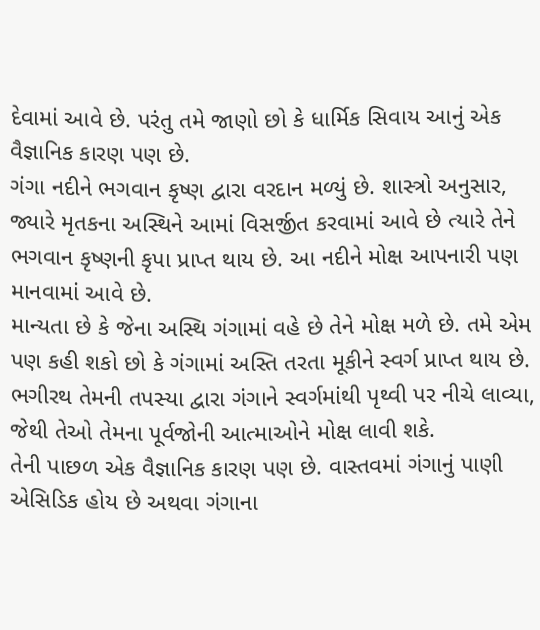દેવામાં આવે છે. પરંતુ તમે જાણો છો કે ધાર્મિક સિવાય આનું એક વૈજ્ઞાનિક કારણ પણ છે.
ગંગા નદીને ભગવાન કૃષ્ણ દ્વારા વરદાન મળ્યું છે. શાસ્ત્રો અનુસાર, જ્યારે મૃતકના અસ્થિને આમાં વિસર્જીત કરવામાં આવે છે ત્યારે તેને ભગવાન કૃષ્ણની કૃપા પ્રાપ્ત થાય છે. આ નદીને મોક્ષ આપનારી પણ માનવામાં આવે છે.
માન્યતા છે કે જેના અસ્થિ ગંગામાં વહે છે તેને મોક્ષ મળે છે. તમે એમ પણ કહી શકો છો કે ગંગામાં અસ્તિ તરતા મૂકીને સ્વર્ગ પ્રાપ્ત થાય છે.
ભગીરથ તેમની તપસ્યા દ્વારા ગંગાને સ્વર્ગમાંથી પૃથ્વી પર નીચે લાવ્યા, જેથી તેઓ તેમના પૂર્વજોની આત્માઓને મોક્ષ લાવી શકે.
તેની પાછળ એક વૈજ્ઞાનિક કારણ પણ છે. વાસ્તવમાં ગંગાનું પાણી એસિડિક હોય છે અથવા ગંગાના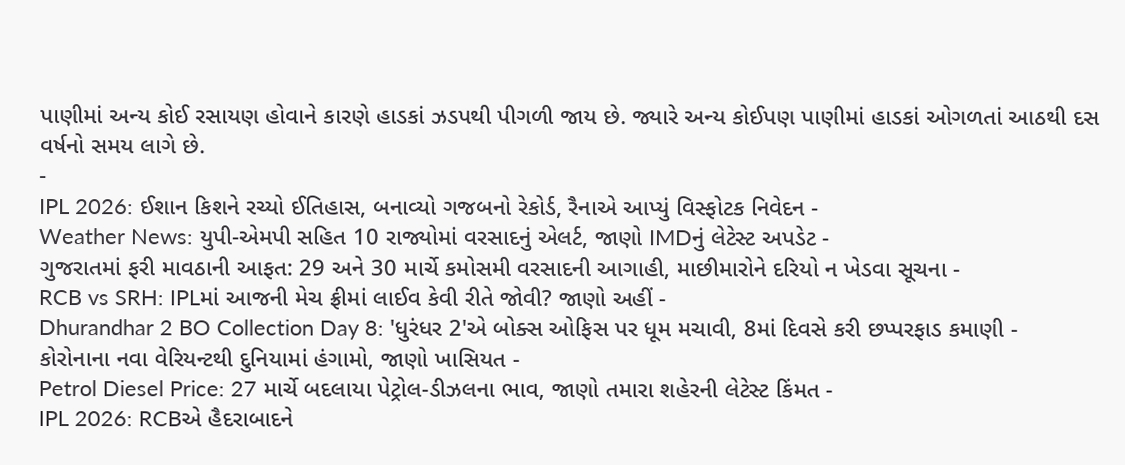પાણીમાં અન્ય કોઈ રસાયણ હોવાને કારણે હાડકાં ઝડપથી પીગળી જાય છે. જ્યારે અન્ય કોઈપણ પાણીમાં હાડકાં ઓગળતાં આઠથી દસ વર્ષનો સમય લાગે છે.
-
IPL 2026: ઈશાન કિશને રચ્યો ઈતિહાસ, બનાવ્યો ગજબનો રેકોર્ડ, રૈનાએ આપ્યું વિસ્ફોટક નિવેદન -
Weather News: યુપી-એમપી સહિત 10 રાજ્યોમાં વરસાદનું એલર્ટ, જાણો IMDનું લેટેસ્ટ અપડેટ -
ગુજરાતમાં ફરી માવઠાની આફત: 29 અને 30 માર્ચે કમોસમી વરસાદની આગાહી, માછીમારોને દરિયો ન ખેડવા સૂચના -
RCB vs SRH: IPLમાં આજની મેચ ફ્રીમાં લાઈવ કેવી રીતે જોવી? જાણો અહીં -
Dhurandhar 2 BO Collection Day 8: 'ધુરંધર 2'એ બોક્સ ઓફિસ પર ધૂમ મચાવી, 8માં દિવસે કરી છપ્પરફાડ કમાણી -
કોરોનાના નવા વેરિયન્ટથી દુનિયામાં હંગામો, જાણો ખાસિયત -
Petrol Diesel Price: 27 માર્ચે બદલાયા પેટ્રોલ-ડીઝલના ભાવ, જાણો તમારા શહેરની લેટેસ્ટ કિંમત -
IPL 2026: RCBએ હૈદરાબાદને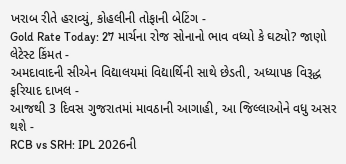ખરાબ રીતે હરાવ્યું, કોહલીની તોફાની બેટિંગ -
Gold Rate Today: 27 માર્ચના રોજ સોનાનો ભાવ વધ્યો કે ઘટ્યો? જાણો લેટેસ્ટ કિંમત -
અમદાવાદની સીએન વિદ્યાલયમાં વિદ્યાર્થિની સાથે છેડતી, અધ્યાપક વિરૂદ્ધ ફરિયાદ દાખલ -
આજથી 3 દિવસ ગુજરાતમાં માવઠાની આગાહી, આ જિલ્લાઓને વધુ અસર થશે -
RCB vs SRH: IPL 2026ની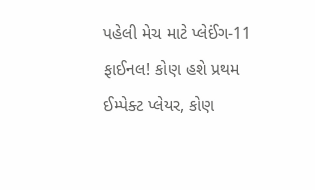પહેલી મેચ માટે પ્લેઈંગ-11 ફાઈનલ! કોણ હશે પ્રથમ ઈમ્પેક્ટ પ્લેયર, કોણ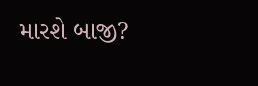મારશે બાજી?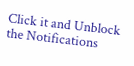Click it and Unblock the Notifications